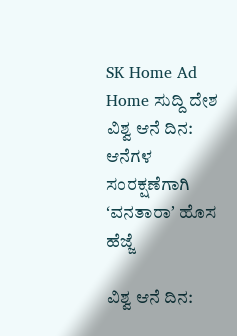SK Home Ad
Home ಸುದ್ದಿ ದೇಶ ವಿಶ್ವ ಆನೆ ದಿನ: ಆನೆಗಳ ಸಂರಕ್ಷಣೆಗಾಗಿ ʻವನತಾರಾʼ ಹೊಸ ಹೆಜ್ಜೆ

ವಿಶ್ವ ಆನೆ ದಿನ: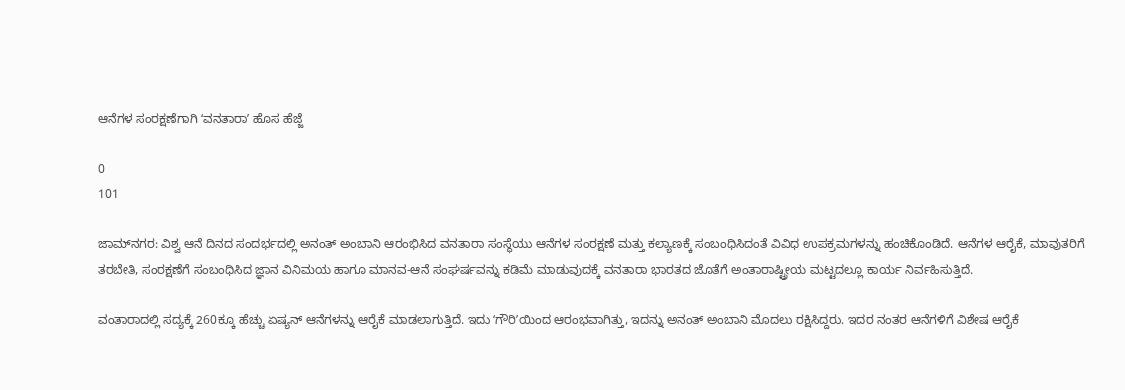ಆನೆಗಳ ಸಂರಕ್ಷಣೆಗಾಗಿ ʻವನತಾರಾʼ ಹೊಸ ಹೆಜ್ಜೆ

0
101

ಜಾಮ್‌ನಗರ: ವಿಶ್ವ ಆನೆ ದಿನದ ಸಂದರ್ಭದಲ್ಲಿ ಅನಂತ್ ಅಂಬಾನಿ ಆರಂಭಿಸಿದ ವನತಾರಾ ಸಂಸ್ಥೆಯು ಆನೆಗಳ ಸಂರಕ್ಷಣೆ ಮತ್ತು ಕಲ್ಯಾಣಕ್ಕೆ ಸಂಬಂಧಿಸಿದಂತೆ ವಿವಿಧ ಉಪಕ್ರಮಗಳನ್ನು ಹಂಚಿಕೊಂಡಿದೆ. ಆನೆಗಳ ಆರೈಕೆ, ಮಾವುತರಿಗೆ ತರಬೇತಿ, ಸಂರಕ್ಷಣೆಗೆ ಸಂಬಂಧಿಸಿದ ಜ್ಞಾನ ವಿನಿಮಯ ಹಾಗೂ ಮಾನವ-ಆನೆ ಸಂಘರ್ಷವನ್ನು ಕಡಿಮೆ ಮಾಡುವುದಕ್ಕೆ ವನತಾರಾ ಭಾರತದ ಜೊತೆಗೆ ಅಂತಾರಾಷ್ಟ್ರೀಯ ಮಟ್ಟದಲ್ಲೂ ಕಾರ್ಯ ನಿರ್ವಹಿಸುತ್ತಿದೆ.

ವಂತಾರಾದಲ್ಲಿ ಸದ್ಯಕ್ಕೆ 260ಕ್ಕೂ ಹೆಚ್ಚು ಏಷ್ಯನ್ ಆನೆಗಳನ್ನು ಆರೈಕೆ ಮಾಡಲಾಗುತ್ತಿದೆ. ಇದು ʻಗೌರಿʼಯಿಂದ ಆರಂಭವಾಗಿತ್ತು, ಇದನ್ನು ಅನಂತ್ ಅಂಬಾನಿ ಮೊದಲು ರಕ್ಷಿಸಿದ್ದರು. ಇದರ ನಂತರ ಆನೆಗಳಿಗೆ ವಿಶೇಷ ಆರೈಕೆ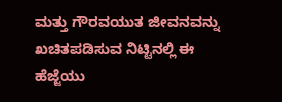ಮತ್ತು ಗೌರವಯುತ ಜೀವನವನ್ನು ಖಚಿತಪಡಿಸುವ ನಿಟ್ಟಿನಲ್ಲಿ ಈ ಹೆಜ್ಜೆಯು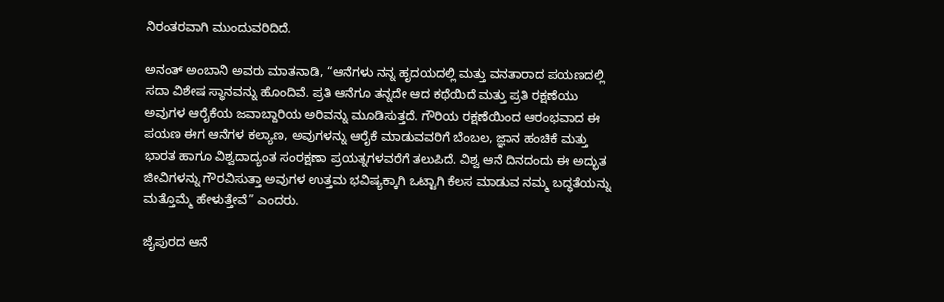ನಿರಂತರವಾಗಿ ಮುಂದುವರಿದಿದೆ.

ಅನಂತ್ ಅಂಬಾನಿ ಅವರು ಮಾತನಾಡಿ, “ಆನೆಗಳು ನನ್ನ ಹೃದಯದಲ್ಲಿ ಮತ್ತು ವನತಾರಾದ ಪಯಣದಲ್ಲಿ ಸದಾ ವಿಶೇಷ ಸ್ಥಾನವನ್ನು ಹೊಂದಿವೆ. ಪ್ರತಿ ಆನೆಗೂ ತನ್ನದೇ ಆದ ಕಥೆಯಿದೆ ಮತ್ತು ಪ್ರತಿ ರಕ್ಷಣೆಯು ಅವುಗಳ ಆರೈಕೆಯ ಜವಾಬ್ದಾರಿಯ ಅರಿವನ್ನು ಮೂಡಿಸುತ್ತದೆ. ಗೌರಿಯ ರಕ್ಷಣೆಯಿಂದ ಆರಂಭವಾದ ಈ ಪಯಣ ಈಗ ಆನೆಗಳ ಕಲ್ಯಾಣ, ಅವುಗಳನ್ನು ಆರೈಕೆ ಮಾಡುವವರಿಗೆ ಬೆಂಬಲ, ಜ್ಞಾನ ಹಂಚಿಕೆ ಮತ್ತು ಭಾರತ ಹಾಗೂ ವಿಶ್ವದಾದ್ಯಂತ ಸಂರಕ್ಷಣಾ ಪ್ರಯತ್ನಗಳವರೆಗೆ ತಲುಪಿದೆ. ವಿಶ್ವ ಆನೆ ದಿನದಂದು ಈ ಅದ್ಭುತ ಜೀವಿಗಳನ್ನು ಗೌರವಿಸುತ್ತಾ ಅವುಗಳ ಉತ್ತಮ ಭವಿಷ್ಯಕ್ಕಾಗಿ ಒಟ್ಟಾಗಿ ಕೆಲಸ ಮಾಡುವ ನಮ್ಮ ಬದ್ಧತೆಯನ್ನು ಮತ್ತೊಮ್ಮೆ ಹೇಳುತ್ತೇವೆ” ಎಂದರು.

ಜೈಪುರದ ಆನೆ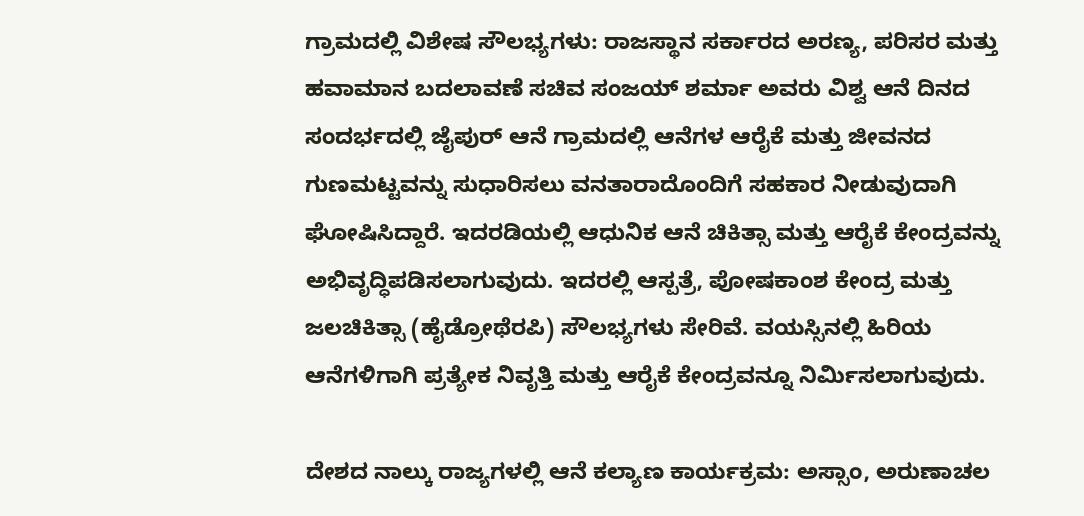ಗ್ರಾಮದಲ್ಲಿ ವಿಶೇಷ ಸೌಲಭ್ಯಗಳು: ರಾಜಸ್ಥಾನ ಸರ್ಕಾರದ ಅರಣ್ಯ, ಪರಿಸರ ಮತ್ತು ಹವಾಮಾನ ಬದಲಾವಣೆ ಸಚಿವ ಸಂಜಯ್ ಶರ್ಮಾ ಅವರು ವಿಶ್ವ ಆನೆ ದಿನದ ಸಂದರ್ಭದಲ್ಲಿ ಜೈಪುರ್ ಆನೆ ಗ್ರಾಮದಲ್ಲಿ ಆನೆಗಳ ಆರೈಕೆ ಮತ್ತು ಜೀವನದ ಗುಣಮಟ್ಟವನ್ನು ಸುಧಾರಿಸಲು ವನತಾರಾದೊಂದಿಗೆ ಸಹಕಾರ ನೀಡುವುದಾಗಿ ಘೋಷಿಸಿದ್ದಾರೆ. ಇದರಡಿಯಲ್ಲಿ ಆಧುನಿಕ ಆನೆ ಚಿಕಿತ್ಸಾ ಮತ್ತು ಆರೈಕೆ ಕೇಂದ್ರವನ್ನು ಅಭಿವೃದ್ಧಿಪಡಿಸಲಾಗುವುದು. ಇದರಲ್ಲಿ ಆಸ್ಪತ್ರೆ, ಪೋಷಕಾಂಶ ಕೇಂದ್ರ ಮತ್ತು ಜಲಚಿಕಿತ್ಸಾ (ಹೈಡ್ರೋಥೆರಪಿ) ಸೌಲಭ್ಯಗಳು ಸೇರಿವೆ. ವಯಸ್ಸಿನಲ್ಲಿ ಹಿರಿಯ ಆನೆಗಳಿಗಾಗಿ ಪ್ರತ್ಯೇಕ ನಿವೃತ್ತಿ ಮತ್ತು ಆರೈಕೆ ಕೇಂದ್ರವನ್ನೂ ನಿರ್ಮಿಸಲಾಗುವುದು.

ದೇಶದ ನಾಲ್ಕು ರಾಜ್ಯಗಳಲ್ಲಿ ಆನೆ ಕಲ್ಯಾಣ ಕಾರ್ಯಕ್ರಮ: ಅಸ್ಸಾಂ, ಅರುಣಾಚಲ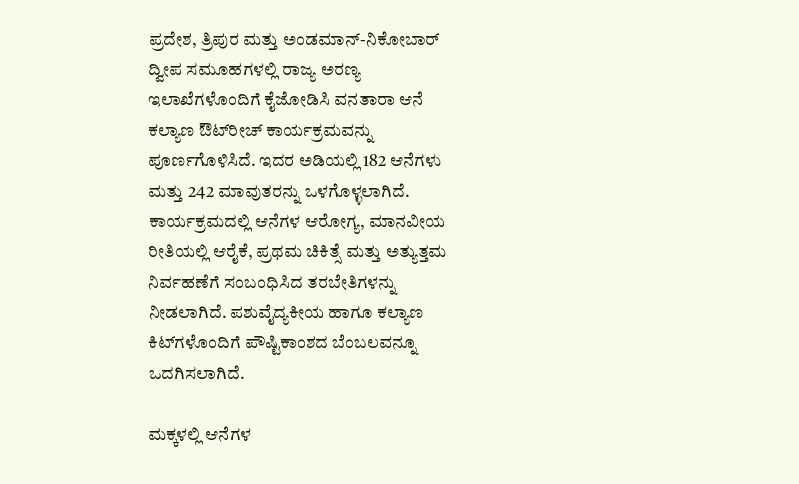ಪ್ರದೇಶ, ತ್ರಿಪುರ ಮತ್ತು ಅಂಡಮಾನ್-ನಿಕೋಬಾರ್ ದ್ವೀಪ ಸಮೂಹಗಳಲ್ಲಿ ರಾಜ್ಯ ಅರಣ್ಯ ಇಲಾಖೆಗಳೊಂದಿಗೆ ಕೈಜೋಡಿಸಿ ವನತಾರಾ ಆನೆ ಕಲ್ಯಾಣ ಔಟ್‌ರೀಚ್ ಕಾರ್ಯಕ್ರಮವನ್ನು ಪೂರ್ಣಗೊಳಿಸಿದೆ. ಇದರ ಅಡಿಯಲ್ಲಿ 182 ಆನೆಗಳು ಮತ್ತು 242 ಮಾವುತರನ್ನು ಒಳಗೊಳ್ಳಲಾಗಿದೆ. ಕಾರ್ಯಕ್ರಮದಲ್ಲಿ ಆನೆಗಳ ಆರೋಗ್ಯ, ಮಾನವೀಯ ರೀತಿಯಲ್ಲಿ ಆರೈಕೆ, ಪ್ರಥಮ ಚಿಕಿತ್ಸೆ ಮತ್ತು ಅತ್ಯುತ್ತಮ ನಿರ್ವಹಣೆಗೆ ಸಂಬಂಧಿಸಿದ ತರಬೇತಿಗಳನ್ನು ನೀಡಲಾಗಿದೆ. ಪಶುವೈದ್ಯಕೀಯ ಹಾಗೂ ಕಲ್ಯಾಣ ಕಿಟ್‌ಗಳೊಂದಿಗೆ ಪೌಷ್ಟಿಕಾಂಶದ ಬೆಂಬಲವನ್ನೂ ಒದಗಿಸಲಾಗಿದೆ.

ಮಕ್ಕಳಲ್ಲಿ ಆನೆಗಳ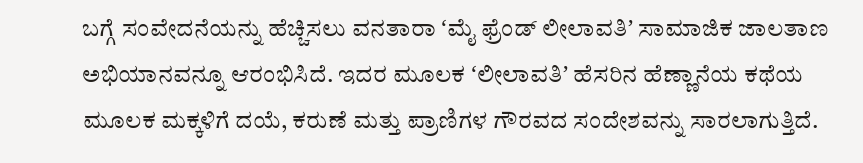ಬಗ್ಗೆ ಸಂವೇದನೆಯನ್ನು ಹೆಚ್ಚಿಸಲು ವನತಾರಾ ʻಮೈ ಫ್ರೆಂಡ್ ಲೀಲಾವತಿʼ ಸಾಮಾಜಿಕ ಜಾಲತಾಣ ಅಭಿಯಾನವನ್ನೂ ಆರಂಭಿಸಿದೆ. ಇದರ ಮೂಲಕ ʻಲೀಲಾವತಿʼ ಹೆಸರಿನ ಹೆಣ್ಣಾನೆಯ ಕಥೆಯ ಮೂಲಕ ಮಕ್ಕಳಿಗೆ ದಯೆ, ಕರುಣೆ ಮತ್ತು ಪ್ರಾಣಿಗಳ ಗೌರವದ ಸಂದೇಶವನ್ನು ಸಾರಲಾಗುತ್ತಿದೆ.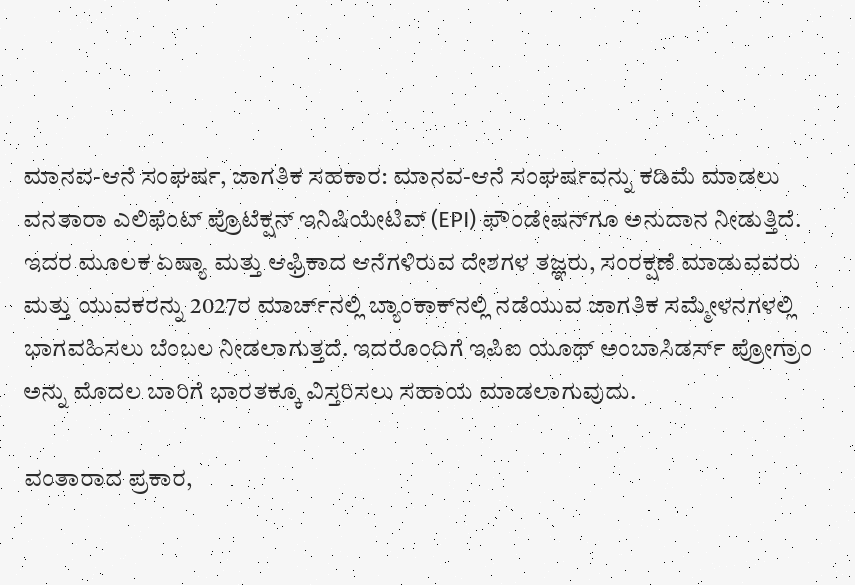ಮಾನವ-ಆನೆ ಸಂಘರ್ಷ, ಜಾಗತಿಕ ಸಹಕಾರ: ಮಾನವ-ಆನೆ ಸಂಘರ್ಷವನ್ನು ಕಡಿಮೆ ಮಾಡಲು ವನತಾರಾ ಎಲಿಫೆಂಟ್ ಪ್ರೊಟೆಕ್ಷನ್ ಇನಿಷಿಯೇಟಿವ್ (EPI) ಫೌಂಡೇಷನ್‌ಗೂ ಅನುದಾನ ನೀಡುತ್ತಿದೆ. ಇದರ ಮೂಲಕ ಏಷ್ಯಾ ಮತ್ತು ಆಫ್ರಿಕಾದ ಆನೆಗಳಿರುವ ದೇಶಗಳ ತಜ್ಞರು, ಸಂರಕ್ಷಣೆ ಮಾಡುವವರು ಮತ್ತು ಯುವಕರನ್ನು 2027ರ ಮಾರ್ಚ್‌ನಲ್ಲಿ ಬ್ಯಾಂಕಾಕ್‌ನಲ್ಲಿ ನಡೆಯುವ ಜಾಗತಿಕ ಸಮ್ಮೇಳನಗಳಲ್ಲಿ ಭಾಗವಹಿಸಲು ಬೆಂಬಲ ನೀಡಲಾಗುತ್ತದೆ. ಇದರೊಂದಿಗೆ ಇಪಿಐ ಯೂಥ್ ಅಂಬಾಸಿಡರ್ಸ್ ಪ್ರೋಗ್ರಾಂ ಅನ್ನು ಮೊದಲ ಬಾರಿಗೆ ಭಾರತಕ್ಕೂ ವಿಸ್ತರಿಸಲು ಸಹಾಯ ಮಾಡಲಾಗುವುದು.

ವಂತಾರಾದ ಪ್ರಕಾರ,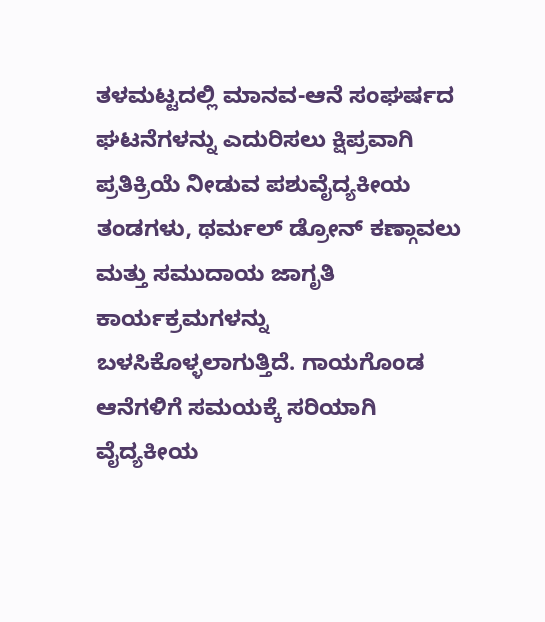ತಳಮಟ್ಟದಲ್ಲಿ ಮಾನವ-ಆನೆ ಸಂಘರ್ಷದ ಘಟನೆಗಳನ್ನು ಎದುರಿಸಲು ಕ್ಷಿಪ್ರವಾಗಿ ಪ್ರತಿಕ್ರಿಯೆ ನೀಡುವ ಪಶುವೈದ್ಯಕೀಯ ತಂಡಗಳು, ಥರ್ಮಲ್ ಡ್ರೋನ್ ಕಣ್ಗಾವಲು ಮತ್ತು ಸಮುದಾಯ ಜಾಗೃತಿ ಕಾರ್ಯಕ್ರಮಗಳನ್ನು ಬಳಸಿಕೊಳ್ಳಲಾಗುತ್ತಿದೆ. ಗಾಯಗೊಂಡ ಆನೆಗಳಿಗೆ ಸಮಯಕ್ಕೆ ಸರಿಯಾಗಿ ವೈದ್ಯಕೀಯ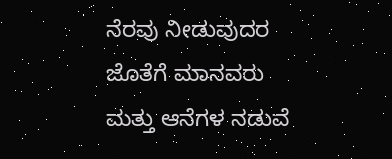ನೆರವು ನೀಡುವುದರ ಜೊತೆಗೆ ಮಾನವರು ಮತ್ತು ಆನೆಗಳ ನಡುವೆ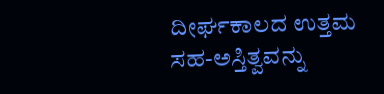ದೀರ್ಘಕಾಲದ ಉತ್ತಮ ಸಹ-ಅಸ್ತಿತ್ವವನ್ನು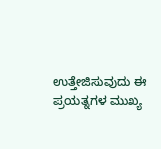ಉತ್ತೇಜಿಸುವುದು ಈ ಪ್ರಯತ್ನಗಳ ಮುಖ್ಯ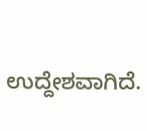ಉದ್ದೇಶವಾಗಿದೆ.